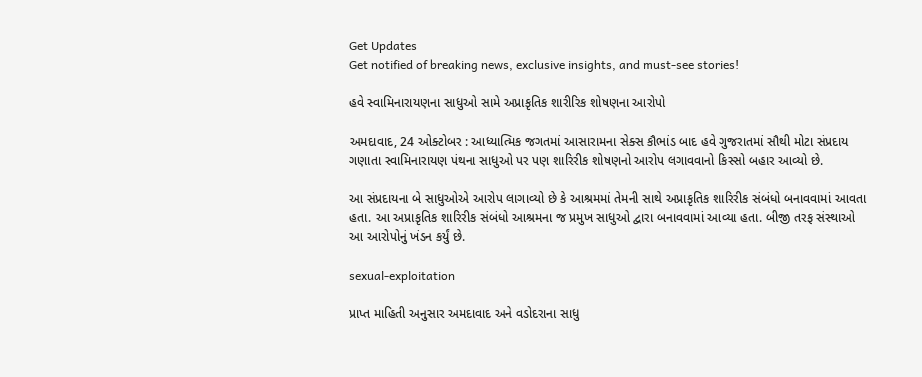Get Updates
Get notified of breaking news, exclusive insights, and must-see stories!

હવે સ્વામિનારાયણના સાધુઓ સામે અપ્રાકૃતિક શારીરિક શોષણના આરોપો

અમદાવાદ, 24 ઓક્ટોબર : આધ્યાત્મિક જગતમાં આસારામના સેક્સ કૌભાંડ બાદ હવે ગુજરાતમાં સૌથી મોટા સંપ્રદાય ગણાતા સ્વામિનારાયણ પંથના સાધુઓ પર પણ શારિરીક શોષણનો આરોપ લગાવવાનો કિસ્સો બહાર આવ્યો છે.

આ સંપ્રદાયના બે સાધુઓએ આરોપ લાગાવ્યો છે કે આશ્રમમાં તેમની સાથે અપ્રાકૃતિક શારિરીક સંબંધો બનાવવામાં આવતા હતા. આ અપ્રાકૃતિક શારિરીક સંબંધો આશ્રમના જ પ્રમુખ સાધુઓ દ્વારા બનાવવામાં આવ્યા હતા. બીજી તરફ સંસ્થાઓ આ આરોપોનું ખંડન કર્યું છે.

sexual-exploitation

પ્રાપ્ત માહિતી અનુસાર અમદાવાદ અને વડોદરાના સાધુ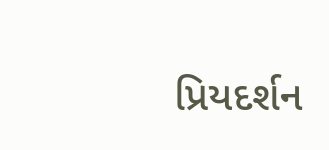પ્રિયદર્શન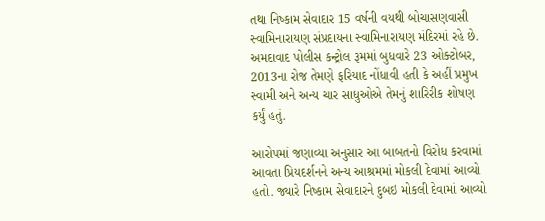તથા નિષ્કામ સેવાદાર 15 વર્ષની વયથી બોચાસણવાસી સ્વામિનારાયણ સંપ્રદાયના સ્વામિનારાયણ મંદિરમાં રહે છે. અમદાવાદ પોલીસ કન્ટ્રોલ રૂમમાં બુધવારે 23 ઓક્ટોબર, 2013ના રોજ તેમણે ફરિયાદ નોંધાવી હતી કે અહીં પ્રમુખ સ્વામી અને અન્ય ચાર સાધુઓએ તેમનું શારિરીક શોષણ કર્યું હતું.

આરોપમાં જણાવ્યા અનુસાર આ બાબતનો વિરોધ કરવામાં આવતા પ્રિયદર્શનને અન્ય આશ્રમમાં મોકલી દેવામાં આવ્યો હતો. જ્યારે નિષ્કામ સેવાદારને દુબઇ મોકલી દેવામાં આવ્યો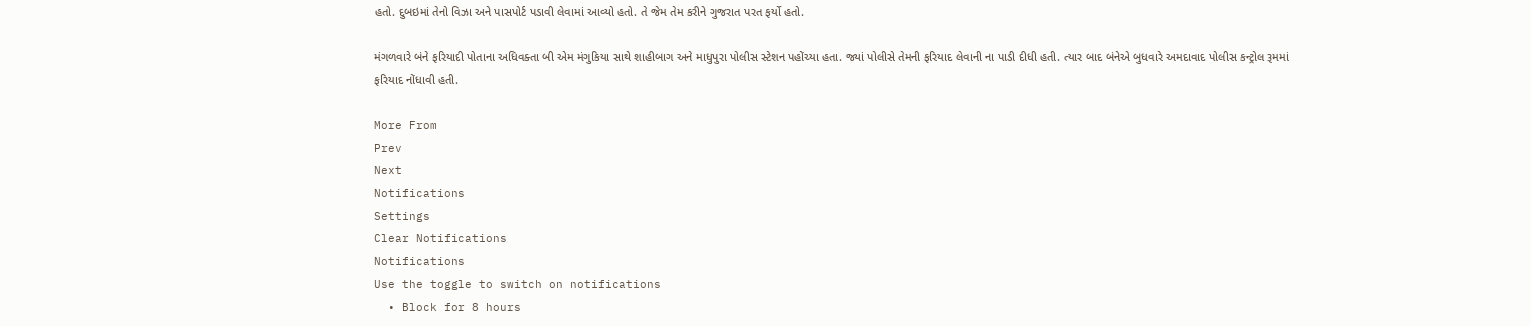હતો. દુબઇમાં તેનો વિઝા અને પાસપોર્ટ પડાવી લેવામાં આવ્યો હતો. તે જેમ તેમ કરીને ગુજરાત પરત ફર્યો હતો.

મંગળવારે બંને ફરિયાદી પોતાના અધિવક્તા બી એમ મંગુકિયા સાથે શાહીબાગ અને માધુપુરા પોલીસ સ્ટેશન પહોંચ્યા હતા. જ્યાં પોલીસે તેમની ફરિયાદ લેવાની ના પાડી દીધી હતી. ત્યાર બાદ બંનેએ બુધવારે અમદાવાદ પોલીસ કન્ટ્રોલ રૂમમાં ફરિયાદ નોંધાવી હતી.

More From
Prev
Next
Notifications
Settings
Clear Notifications
Notifications
Use the toggle to switch on notifications
  • Block for 8 hours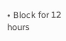• Block for 12 hours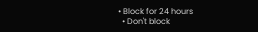• Block for 24 hours
  • Don't block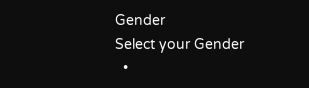Gender
Select your Gender
  •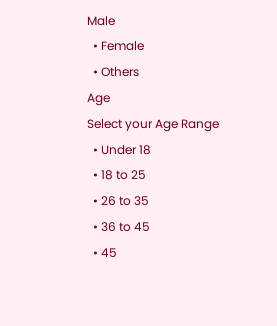Male
  • Female
  • Others
Age
Select your Age Range
  • Under 18
  • 18 to 25
  • 26 to 35
  • 36 to 45
  • 45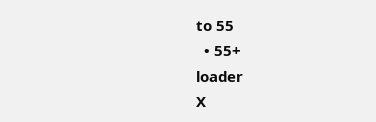to 55
  • 55+
loader
X